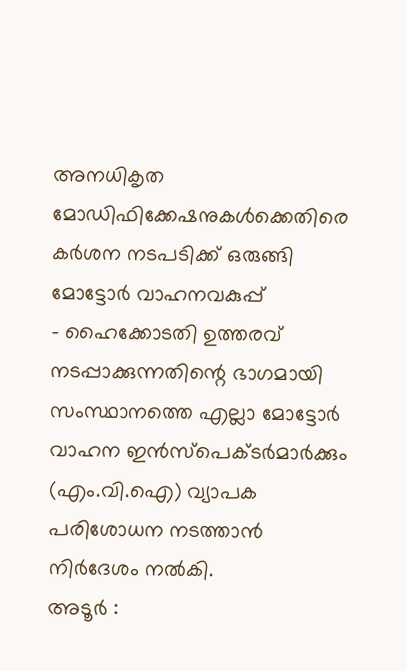അനധികൃത മോഡിഫിക്കേഷനുകൾക്കെതിരെ കർശന നടപടിക്ക് ഒരുങ്ങി മോട്ടോർ വാഹനവകുപ്പ്
- ഹൈക്കോടതി ഉത്തരവ് നടപ്പാക്കുന്നതിന്റെ ഭാഗമായി സംസ്ഥാനത്തെ എല്ലാ മോട്ടോർ വാഹന ഇൻസ്പെക്ടർമാർക്കും (എം.വി.ഐ) വ്യാപക പരിശോധന നടത്താൻ നിർദേശം നൽകി.
അടൂർ :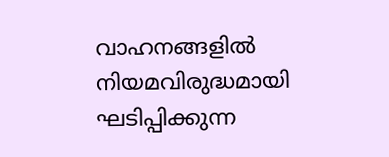വാഹനങ്ങളിൽ നിയമവിരുദ്ധമായി ഘടിപ്പിക്കുന്ന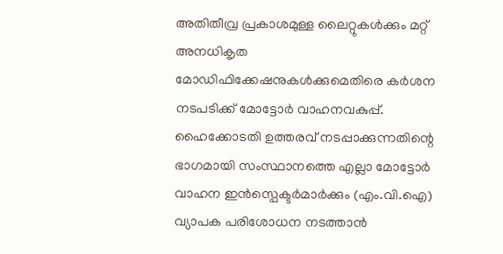അതിതീവ്ര പ്രകാശമുള്ള ലൈറ്റുകൾക്കും മറ്റ് അനധികൃത മോഡിഫിക്കേഷനുകൾക്കുമെതിരെ കർശന നടപടിക്ക് മോട്ടോർ വാഹനവകുപ്പ്. ഹൈക്കോടതി ഉത്തരവ് നടപ്പാക്കുന്നതിന്റെ ഭാഗമായി സംസ്ഥാനത്തെ എല്ലാ മോട്ടോർ വാഹന ഇൻസ്പെക്ടർമാർക്കും (എം.വി.ഐ) വ്യാപക പരിശോധന നടത്താൻ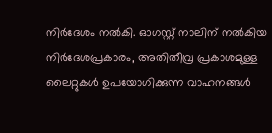നിർദേശം നൽകി. ഓഗസ്റ്റ് നാലിന് നൽകിയ നിർദേശപ്രകാരം, അതിതീവ്ര പ്രകാശമുള്ള ലൈറ്റുകൾ ഉപയോഗിക്കുന്ന വാഹനങ്ങൾ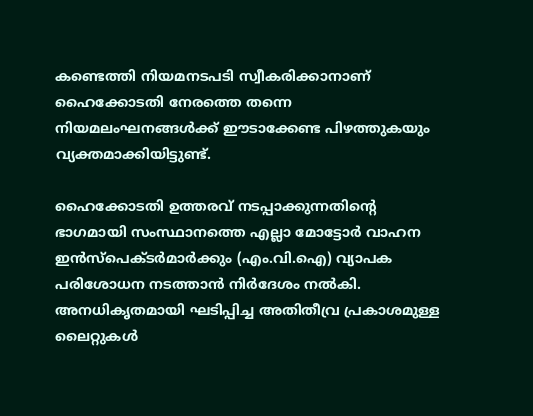കണ്ടെത്തി നിയമനടപടി സ്വീകരിക്കാനാണ് ഹൈക്കോടതി നേരത്തെ തന്നെ നിയമലംഘനങ്ങൾക്ക് ഈടാക്കേണ്ട പിഴത്തുകയും വ്യക്തമാക്കിയിട്ടുണ്ട്.

ഹൈക്കോടതി ഉത്തരവ് നടപ്പാക്കുന്നതിന്റെ ഭാഗമായി സംസ്ഥാനത്തെ എല്ലാ മോട്ടോർ വാഹന ഇൻസ്പെക്ടർമാർക്കും (എം.വി.ഐ) വ്യാപക പരിശോധന നടത്താൻ നിർദേശം നൽകി.
അനധികൃതമായി ഘടിപ്പിച്ച അതിതീവ്ര പ്രകാശമുള്ള ലൈറ്റുകൾ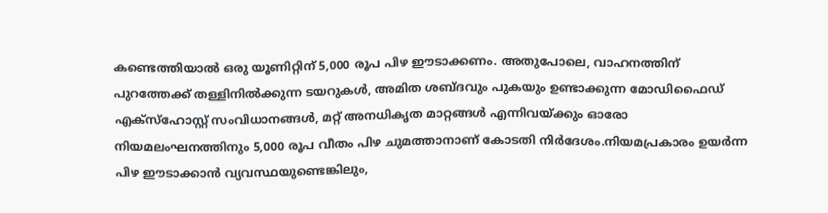കണ്ടെത്തിയാൽ ഒരു യൂണിറ്റിന് 5,000 രൂപ പിഴ ഈടാക്കണം. അതുപോലെ, വാഹനത്തിന് പുറത്തേക്ക് തള്ളിനിൽക്കുന്ന ടയറുകൾ, അമിത ശബ്ദവും പുകയും ഉണ്ടാക്കുന്ന മോഡിഫൈഡ് എക്സ്ഹോസ്റ്റ് സംവിധാനങ്ങൾ, മറ്റ് അനധികൃത മാറ്റങ്ങൾ എന്നിവയ്ക്കും ഓരോ നിയമലംഘനത്തിനും 5,000 രൂപ വീതം പിഴ ചുമത്താനാണ് കോടതി നിർദേശം.നിയമപ്രകാരം ഉയർന്ന പിഴ ഈടാക്കാൻ വ്യവസ്ഥയുണ്ടെങ്കിലും,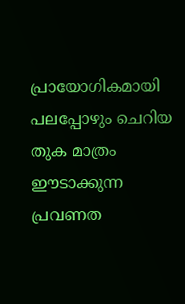പ്രായോഗികമായി പലപ്പോഴും ചെറിയ തുക മാത്രം ഈടാക്കുന്ന പ്രവണത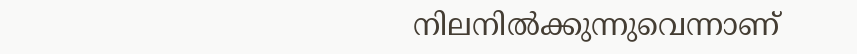നിലനിൽക്കുന്നുവെന്നാണ്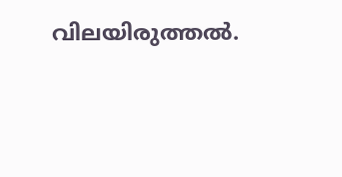വിലയിരുത്തൽ.